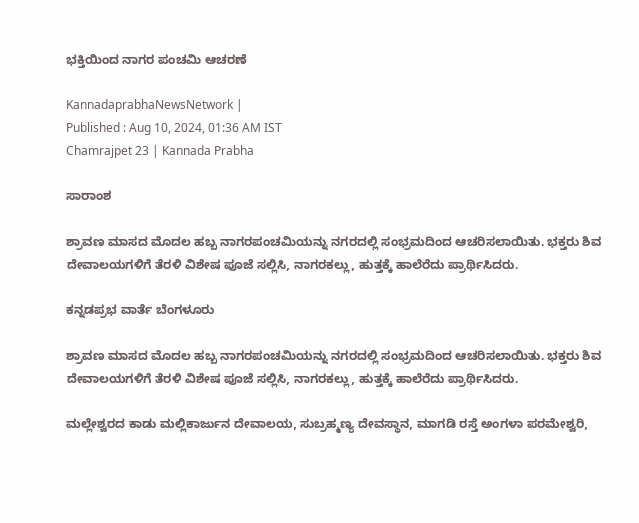ಭಕ್ತಿಯಿಂದ ನಾಗರ ಪಂಚಮಿ ಆಚರಣೆ

KannadaprabhaNewsNetwork |
Published : Aug 10, 2024, 01:36 AM IST
Chamrajpet 23 | Kannada Prabha

ಸಾರಾಂಶ

ಶ್ರಾವಣ ಮಾಸದ ಮೊದಲ ಹಬ್ಬ ನಾಗರಪಂಚಮಿಯನ್ನು ನಗರದಲ್ಲಿ ಸಂಭ್ರಮದಿಂದ ಆಚರಿಸಲಾಯಿತು. ಭಕ್ತರು ಶಿವ ದೇವಾಲಯಗಳಿಗೆ ತೆರಳಿ ವಿಶೇಷ ಪೂಜೆ ಸಲ್ಲಿಸಿ, ನಾಗರಕಲ್ಲು, ಹುತ್ತಕ್ಕೆ ಹಾಲೆರೆದು ಪ್ರಾರ್ಥಿಸಿದರು.

ಕನ್ನಡಪ್ರಭ ವಾರ್ತೆ ಬೆಂಗಳೂರು

ಶ್ರಾವಣ ಮಾಸದ ಮೊದಲ ಹಬ್ಬ ನಾಗರಪಂಚಮಿಯನ್ನು ನಗರದಲ್ಲಿ ಸಂಭ್ರಮದಿಂದ ಆಚರಿಸಲಾಯಿತು. ಭಕ್ತರು ಶಿವ ದೇವಾಲಯಗಳಿಗೆ ತೆರಳಿ ವಿಶೇಷ ಪೂಜೆ ಸಲ್ಲಿಸಿ, ನಾಗರಕಲ್ಲು, ಹುತ್ತಕ್ಕೆ ಹಾಲೆರೆದು ಪ್ರಾರ್ಥಿಸಿದರು.

ಮಲ್ಲೇಶ್ವರದ ಕಾಡು ಮಲ್ಲಿಕಾರ್ಜುನ ದೇವಾಲಯ, ಸುಬ್ರಹ್ಮಣ್ಯ ದೇವಸ್ಥಾನ, ಮಾಗಡಿ ರಸ್ತೆ ಅಂಗಳಾ ಪರಮೇಶ್ವರಿ,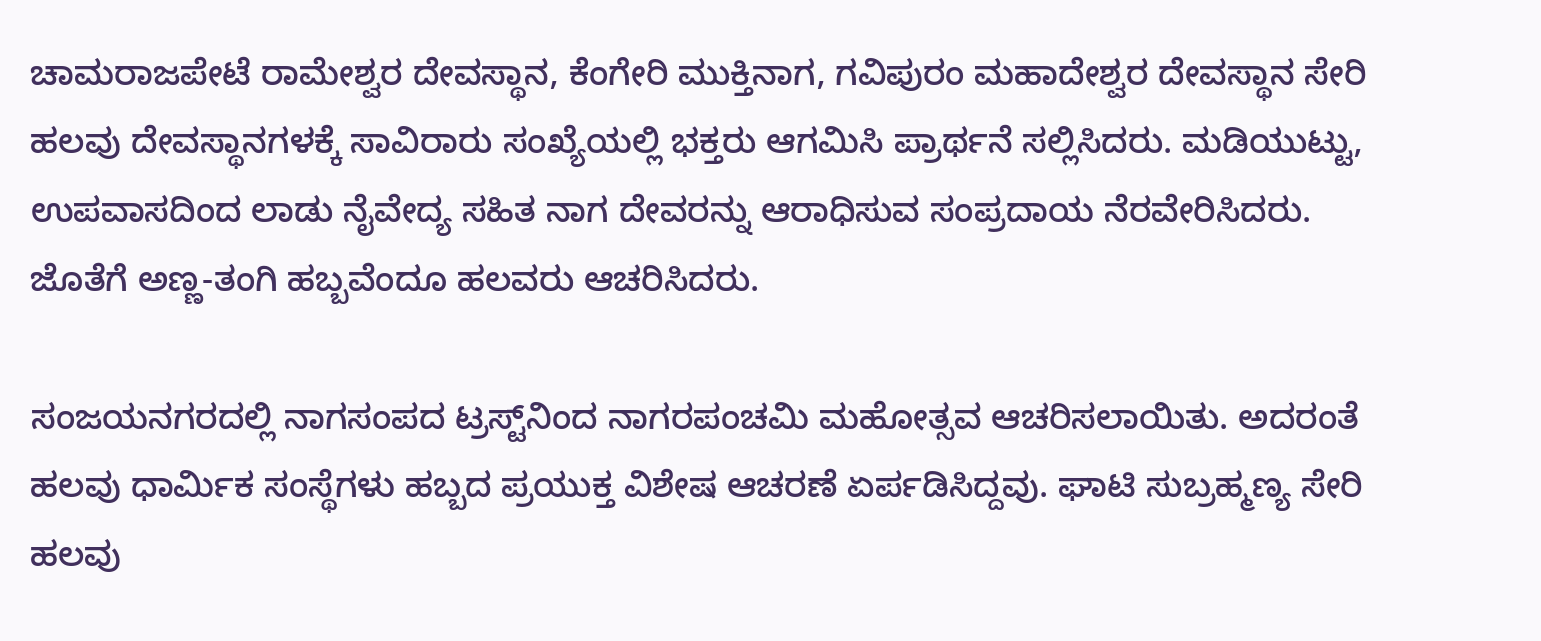ಚಾಮರಾಜಪೇಟೆ ರಾಮೇಶ್ವರ ದೇವಸ್ಥಾನ, ಕೆಂಗೇರಿ ಮುಕ್ತಿನಾಗ, ಗವಿಪುರಂ ಮಹಾದೇಶ್ವರ ದೇವಸ್ಥಾನ ಸೇರಿ ಹಲವು ದೇವಸ್ಥಾನಗಳಕ್ಕೆ ಸಾವಿರಾರು ಸಂಖ್ಯೆಯಲ್ಲಿ ಭಕ್ತರು ಆಗಮಿಸಿ ಪ್ರಾರ್ಥನೆ ಸಲ್ಲಿಸಿದರು. ಮಡಿಯುಟ್ಟು, ಉಪವಾಸದಿಂದ ಲಾಡು ನೈವೇದ್ಯ ಸಹಿತ ನಾಗ ದೇವರನ್ನು ಆರಾಧಿಸುವ ಸಂಪ್ರದಾಯ ನೆರವೇರಿಸಿದರು. ಜೊತೆಗೆ ಅಣ್ಣ-ತಂಗಿ ಹಬ್ಬವೆಂದೂ ಹಲವರು ಆಚರಿಸಿದರು.

ಸಂಜಯನಗರದಲ್ಲಿ ನಾಗಸಂಪದ ಟ್ರಸ್ಟ್‌ನಿಂದ ನಾಗರಪಂಚಮಿ ಮಹೋತ್ಸವ ಆಚರಿಸಲಾಯಿತು. ಅದರಂತೆ ಹಲವು ಧಾರ್ಮಿಕ ಸಂಸ್ಥೆಗಳು ಹಬ್ಬದ ಪ್ರಯುಕ್ತ ವಿಶೇಷ ಆಚರಣೆ ಏರ್ಪಡಿಸಿದ್ದವು. ಘಾಟಿ ಸುಬ್ರಹ್ಮಣ್ಯ ಸೇರಿ ಹಲವು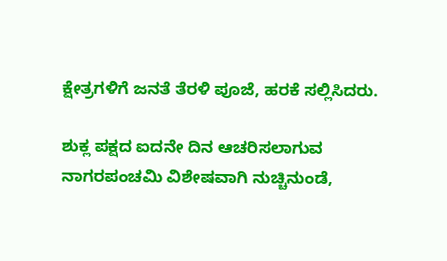ಕ್ಷೇತ್ರಗಳಿಗೆ ಜನತೆ ತೆರಳಿ ಪೂಜೆ, ಹರಕೆ ಸಲ್ಲಿಸಿದರು.

ಶುಕ್ಲ ಪಕ್ಷದ ಐದನೇ ದಿನ ಆಚರಿಸಲಾಗುವ ನಾಗರಪಂಚಮಿ ವಿಶೇಷವಾಗಿ ನುಚ್ಚಿನುಂಡೆ,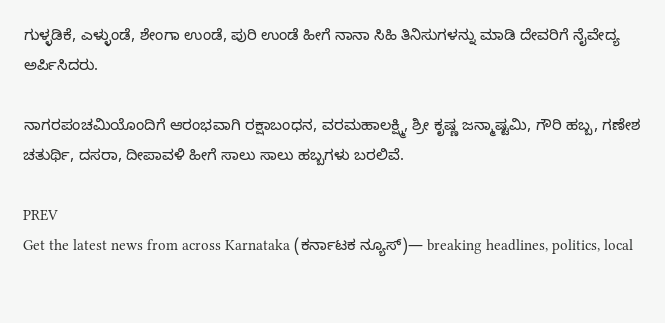ಗುಳ್ಳಡಿಕೆ, ಎಳ್ಳುಂಡೆ, ಶೇಂಗಾ ಉಂಡೆ, ಪುರಿ ಉಂಡೆ ಹೀಗೆ ನಾನಾ ಸಿಹಿ ತಿನಿಸುಗಳನ್ನು ಮಾಡಿ ದೇವರಿಗೆ ನೈವೇದ್ಯ ಅರ್ಪಿಸಿದರು.

ನಾಗರಪಂಚಮಿಯೊಂದಿಗೆ ಆರಂಭವಾಗಿ ರಕ್ಷಾಬಂಧನ, ವರಮಹಾಲಕ್ಷ್ಮಿ, ಶ್ರೀ ಕೃಷ್ಣ ಜನ್ಮಾಷ್ಟಮಿ, ಗೌರಿ ಹಬ್ಬ, ಗಣೇಶ ಚತುರ್ಥಿ, ದಸರಾ, ದೀಪಾವಳಿ ಹೀಗೆ ಸಾಲು ಸಾಲು ಹಬ್ಬಗಳು ಬರಲಿವೆ.

PREV
Get the latest news from across Karnataka (ಕರ್ನಾಟಕ ನ್ಯೂಸ್)— breaking headlines, politics, local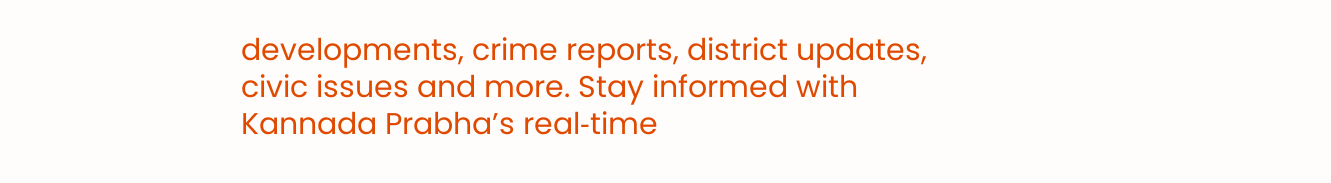developments, crime reports, district updates, civic issues and more. Stay informed with Kannada Prabha’s real‑time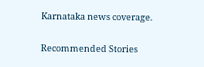Karnataka news coverage.

Recommended Stories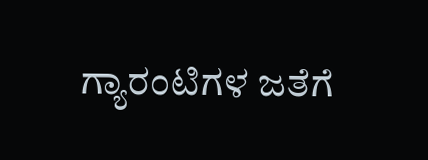ಗ್ಯಾರಂಟಿಗಳ ಜತೆಗೆ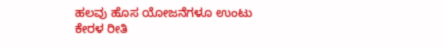ಹಲವು ಹೊಸ ಯೋಜನೆಗಳೂ ಉಂಟು
ಕೇರಳ ರೀತಿ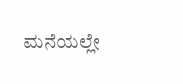ಮನೆಯಲ್ಲೇ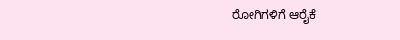ರೋಗಿಗಳಿಗೆ ಆರೈಕೆ